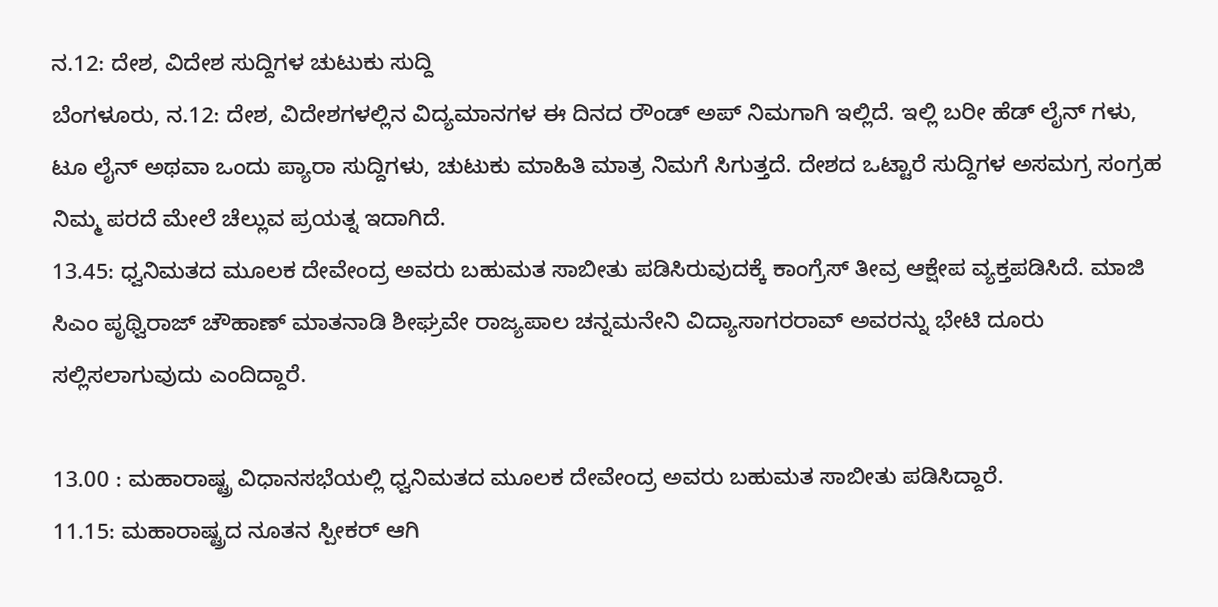ನ.12: ದೇಶ, ವಿದೇಶ ಸುದ್ದಿಗಳ ಚುಟುಕು ಸುದ್ದಿ
ಬೆಂಗಳೂರು, ನ.12: ದೇಶ, ವಿದೇಶಗಳಲ್ಲಿನ ವಿದ್ಯಮಾನಗಳ ಈ ದಿನದ ರೌಂಡ್ ಅಪ್ ನಿಮಗಾಗಿ ಇಲ್ಲಿದೆ. ಇಲ್ಲಿ ಬರೀ ಹೆಡ್ ಲೈನ್ ಗಳು, ಟೂ ಲೈನ್ ಅಥವಾ ಒಂದು ಪ್ಯಾರಾ ಸುದ್ದಿಗಳು, ಚುಟುಕು ಮಾಹಿತಿ ಮಾತ್ರ ನಿಮಗೆ ಸಿಗುತ್ತದೆ. ದೇಶದ ಒಟ್ಟಾರೆ ಸುದ್ದಿಗಳ ಅಸಮಗ್ರ ಸಂಗ್ರಹ ನಿಮ್ಮ ಪರದೆ ಮೇಲೆ ಚೆಲ್ಲುವ ಪ್ರಯತ್ನ ಇದಾಗಿದೆ.
13.45: ಧ್ವನಿಮತದ ಮೂಲಕ ದೇವೇಂದ್ರ ಅವರು ಬಹುಮತ ಸಾಬೀತು ಪಡಿಸಿರುವುದಕ್ಕೆ ಕಾಂಗ್ರೆಸ್ ತೀವ್ರ ಆಕ್ಷೇಪ ವ್ಯಕ್ತಪಡಿಸಿದೆ. ಮಾಜಿ ಸಿಎಂ ಪೃಥ್ವಿರಾಜ್ ಚೌಹಾಣ್ ಮಾತನಾಡಿ ಶೀಘ್ರವೇ ರಾಜ್ಯಪಾಲ ಚನ್ನಮನೇನಿ ವಿದ್ಯಾಸಾಗರರಾವ್ ಅವರನ್ನು ಭೇಟಿ ದೂರು ಸಲ್ಲಿಸಲಾಗುವುದು ಎಂದಿದ್ದಾರೆ.

13.00 : ಮಹಾರಾಷ್ಟ್ರ ವಿಧಾನಸಭೆಯಲ್ಲಿ ಧ್ವನಿಮತದ ಮೂಲಕ ದೇವೇಂದ್ರ ಅವರು ಬಹುಮತ ಸಾಬೀತು ಪಡಿಸಿದ್ದಾರೆ.
11.15: ಮಹಾರಾಷ್ಟ್ರದ ನೂತನ ಸ್ಪೀಕರ್ ಆಗಿ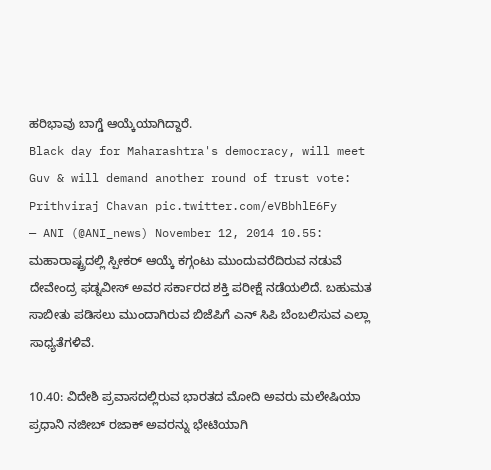ಹರಿಭಾವು ಬಾಗ್ಡೆ ಆಯ್ಕೆಯಾಗಿದ್ದಾರೆ.
Black day for Maharashtra's democracy, will meet Guv & will demand another round of trust vote: Prithviraj Chavan pic.twitter.com/eVBbhlE6Fy
— ANI (@ANI_news) November 12, 2014 10.55: ಮಹಾರಾಷ್ಟ್ರದಲ್ಲಿ ಸ್ಪೀಕರ್ ಆಯ್ಕೆ ಕಗ್ಗಂಟು ಮುಂದುವರೆದಿರುವ ನಡುವೆ ದೇವೇಂದ್ರ ಫಡ್ನವೀಸ್ ಅವರ ಸರ್ಕಾರದ ಶಕ್ತಿ ಪರೀಕ್ಷೆ ನಡೆಯಲಿದೆ. ಬಹುಮತ ಸಾಬೀತು ಪಡಿಸಲು ಮುಂದಾಗಿರುವ ಬಿಜೆಪಿಗೆ ಎನ್ ಸಿಪಿ ಬೆಂಬಲಿಸುವ ಎಲ್ಲಾ ಸಾಧ್ಯತೆಗಳಿವೆ.

10.40: ವಿದೇಶಿ ಪ್ರವಾಸದಲ್ಲಿರುವ ಭಾರತದ ಮೋದಿ ಅವರು ಮಲೇಷಿಯಾ ಪ್ರಧಾನಿ ನಜೀಬ್ ರಜಾಕ್ ಅವರನ್ನು ಭೇಟಿಯಾಗಿ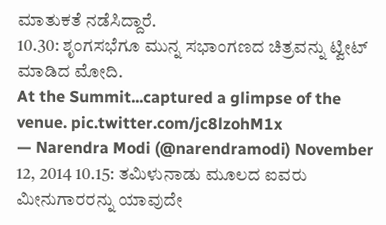ಮಾತುಕತೆ ನಡೆಸಿದ್ದಾರೆ.
10.30: ಶೃಂಗಸಭೆಗೂ ಮುನ್ನ ಸಭಾಂಗಣದ ಚಿತ್ರವನ್ನು ಟ್ವೀಟ್ ಮಾಡಿದ ಮೋದಿ.
At the Summit...captured a glimpse of the venue. pic.twitter.com/jc8lzohM1x
— Narendra Modi (@narendramodi) November 12, 2014 10.15: ತಮಿಳುನಾಡು ಮೂಲದ ಐವರು ಮೀನುಗಾರರನ್ನು ಯಾವುದೇ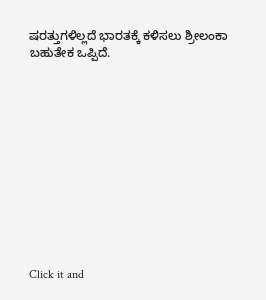ಷರತ್ತುಗಳಿಲ್ಲದೆ ಭಾರತಕ್ಕೆ ಕಳಿಸಲು ಶ್ರೀಲಂಕಾ ಬಹುತೇಕ ಒಪ್ಪಿದೆ.












Click it and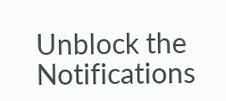Unblock the Notifications